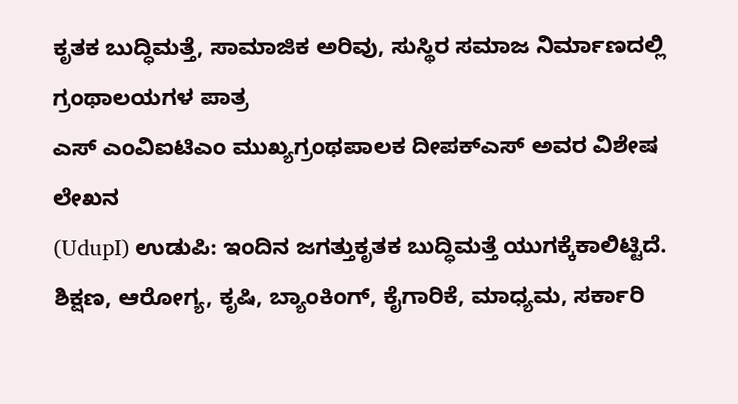ಕೃತಕ ಬುದ್ಧಿಮತ್ತೆ, ಸಾಮಾಜಿಕ ಅರಿವು, ಸುಸ್ಥಿರ ಸಮಾಜ ನಿರ್ಮಾಣದಲ್ಲಿ ಗ್ರಂಥಾಲಯಗಳ ಪಾತ್ರ
ಎಸ್ ಎಂವಿಐಟಿಎಂ ಮುಖ್ಯಗ್ರಂಥಪಾಲಕ ದೀಪಕ್ಎಸ್ ಅವರ ವಿಶೇಷ ಲೇಖನ
(UdupI) ಉಡುಪಿ: ಇಂದಿನ ಜಗತ್ತುಕೃತಕ ಬುದ್ಧಿಮತ್ತೆ ಯುಗಕ್ಕೆಕಾಲಿಟ್ಟಿದೆ. ಶಿಕ್ಷಣ, ಆರೋಗ್ಯ, ಕೃಷಿ, ಬ್ಯಾಂಕಿಂಗ್, ಕೈಗಾರಿಕೆ, ಮಾಧ್ಯಮ, ಸರ್ಕಾರಿ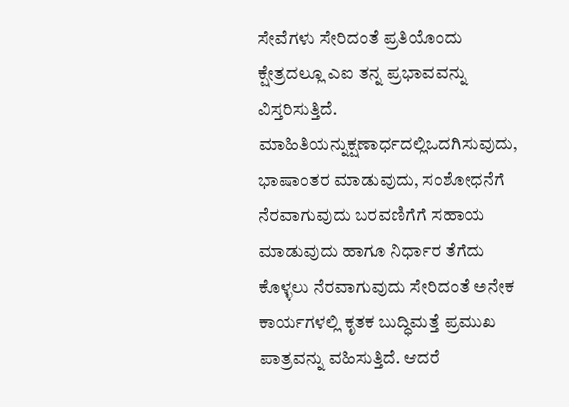ಸೇವೆಗಳು ಸೇರಿದಂತೆ ಪ್ರತಿಯೊಂದು ಕ್ಷೇತ್ರದಲ್ಲೂ ಎಐ ತನ್ನ ಪ್ರಭಾವವನ್ನು ವಿಸ್ತರಿಸುತ್ತಿದೆ.
ಮಾಹಿತಿಯನ್ನುಕ್ಷಣಾರ್ಧದಲ್ಲಿಒದಗಿಸುವುದು, ಭಾಷಾಂತರ ಮಾಡುವುದು, ಸಂಶೋಧನೆಗೆ ನೆರವಾಗುವುದು ಬರವಣಿಗೆಗೆ ಸಹಾಯ ಮಾಡುವುದು ಹಾಗೂ ನಿರ್ಧಾರ ತೆಗೆದು ಕೊಳ್ಳಲು ನೆರವಾಗುವುದು ಸೇರಿದಂತೆ ಅನೇಕ ಕಾರ್ಯಗಳಲ್ಲಿ ಕೃತಕ ಬುದ್ಧಿಮತ್ತೆ ಪ್ರಮುಖ ಪಾತ್ರವನ್ನು ವಹಿಸುತ್ತಿದೆ. ಆದರೆ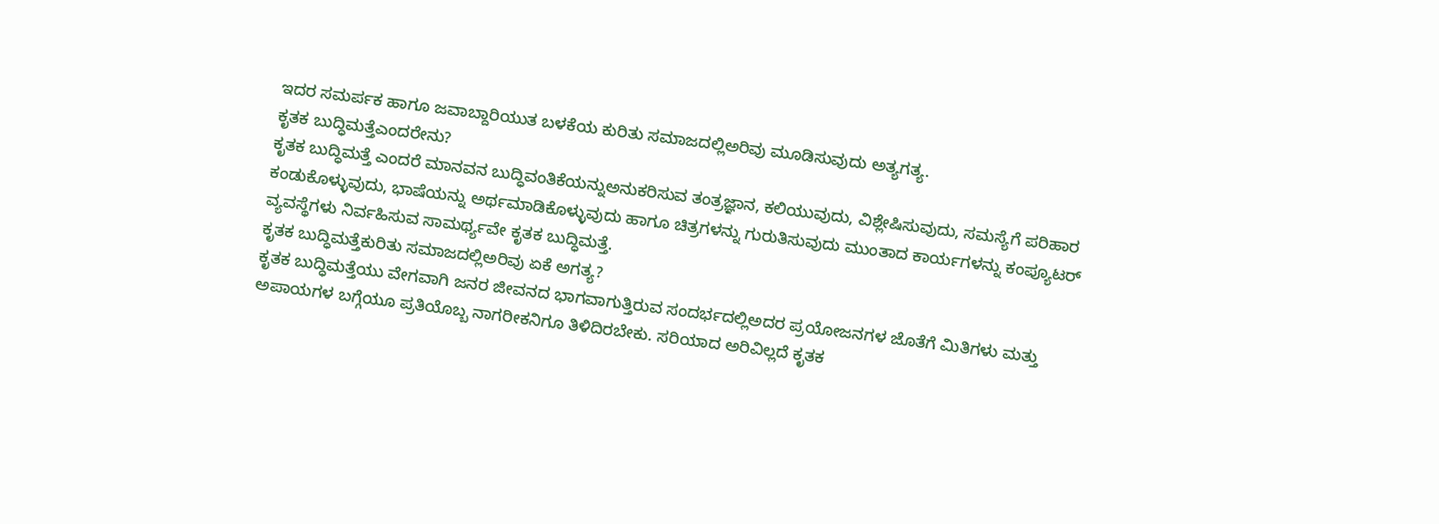ಇದರ ಸಮರ್ಪಕ ಹಾಗೂ ಜವಾಬ್ದಾರಿಯುತ ಬಳಕೆಯ ಕುರಿತು ಸಮಾಜದಲ್ಲಿಅರಿವು ಮೂಡಿಸುವುದು ಅತ್ಯಗತ್ಯ.
ಕೃತಕ ಬುದ್ಧಿಮತ್ತೆಎಂದರೇನು?
ಕೃತಕ ಬುದ್ಧಿಮತ್ತೆ ಎಂದರೆ ಮಾನವನ ಬುದ್ಧಿವಂತಿಕೆಯನ್ನುಅನುಕರಿಸುವ ತಂತ್ರಜ್ಞಾನ, ಕಲಿಯುವುದು, ವಿಶ್ಲೇಷಿಸುವುದು, ಸಮಸ್ಯೆಗೆ ಪರಿಹಾರ ಕಂಡುಕೊಳ್ಳುವುದು, ಭಾಷೆಯನ್ನು ಅರ್ಥಮಾಡಿಕೊಳ್ಳುವುದು ಹಾಗೂ ಚಿತ್ರಗಳನ್ನು ಗುರುತಿಸುವುದು ಮುಂತಾದ ಕಾರ್ಯಗಳನ್ನು ಕಂಪ್ಯೂಟರ್ ವ್ಯವಸ್ಥೆಗಳು ನಿರ್ವಹಿಸುವ ಸಾಮರ್ಥ್ಯವೇ ಕೃತಕ ಬುದ್ಧಿಮತ್ತೆ.
ಕೃತಕ ಬುದ್ಧಿಮತ್ತೆಕುರಿತು ಸಮಾಜದಲ್ಲಿಅರಿವು ಏಕೆ ಅಗತ್ಯ?
ಕೃತಕ ಬುದ್ಧಿಮತ್ತೆಯು ವೇಗವಾಗಿ ಜನರ ಜೀವನದ ಭಾಗವಾಗುತ್ತಿರುವ ಸಂದರ್ಭದಲ್ಲಿಅದರ ಪ್ರಯೋಜನಗಳ ಜೊತೆಗೆ ಮಿತಿಗಳು ಮತ್ತು ಅಪಾಯಗಳ ಬಗ್ಗೆಯೂ ಪ್ರತಿಯೊಬ್ಬ ನಾಗರೀಕನಿಗೂ ತಿಳಿದಿರಬೇಕು. ಸರಿಯಾದ ಅರಿವಿಲ್ಲದೆ ಕೃತಕ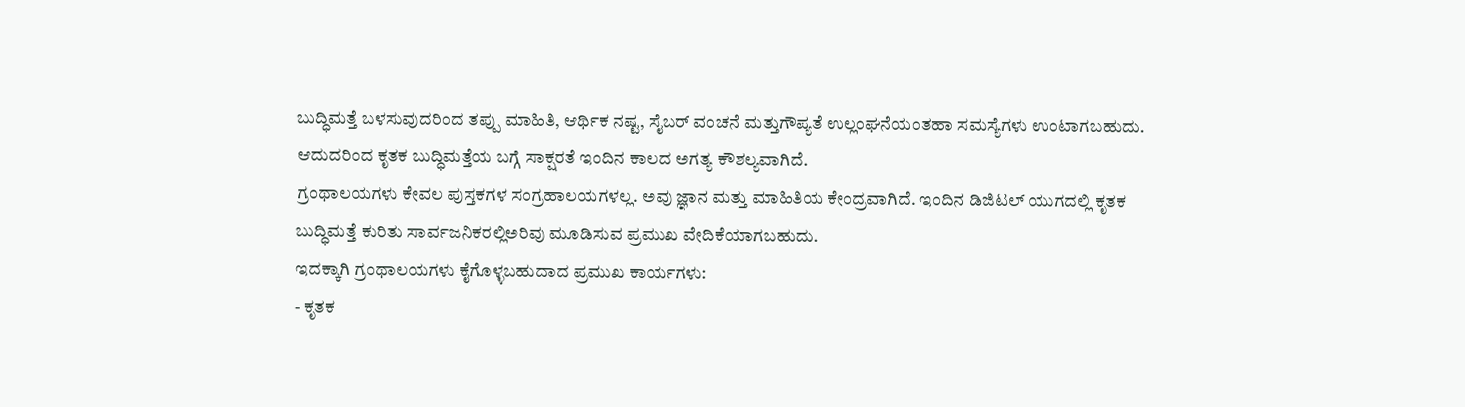ಬುದ್ಧಿಮತ್ತೆ ಬಳಸುವುದರಿಂದ ತಪ್ಪು ಮಾಹಿತಿ, ಆರ್ಥಿಕ ನಷ್ಟ, ಸೈಬರ್ ವಂಚನೆ ಮತ್ತುಗೌಪ್ಯತೆ ಉಲ್ಲಂಘನೆಯಂತಹಾ ಸಮಸ್ಯೆಗಳು ಉಂಟಾಗಬಹುದು. ಆದುದರಿಂದ ಕೃತಕ ಬುದ್ಧಿಮತ್ತೆಯ ಬಗ್ಗೆ ಸಾಕ್ಷರತೆ ಇಂದಿನ ಕಾಲದ ಅಗತ್ಯ ಕೌಶಲ್ಯವಾಗಿದೆ.
ಗ್ರಂಥಾಲಯಗಳು ಕೇವಲ ಪುಸ್ತಕಗಳ ಸಂಗ್ರಹಾಲಯಗಳಲ್ಲ. ಅವು ಜ್ಞಾನ ಮತ್ತು ಮಾಹಿತಿಯ ಕೇಂದ್ರವಾಗಿದೆ. ಇಂದಿನ ಡಿಜಿಟಲ್ ಯುಗದಲ್ಲಿ ಕೃತಕ ಬುದ್ಧಿಮತ್ತೆ ಕುರಿತು ಸಾರ್ವಜನಿಕರಲ್ಲಿಅರಿವು ಮೂಡಿಸುವ ಪ್ರಮುಖ ವೇದಿಕೆಯಾಗಬಹುದು.
ಇದಕ್ಕಾಗಿ ಗ್ರಂಥಾಲಯಗಳು ಕೈಗೊಳ್ಳಬಹುದಾದ ಪ್ರಮುಖ ಕಾರ್ಯಗಳು:
- ಕೃತಕ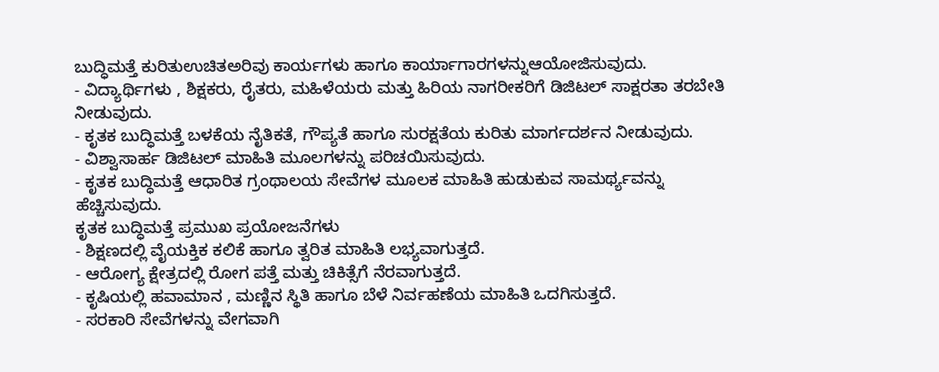ಬುದ್ಧಿಮತ್ತೆ ಕುರಿತುಉಚಿತಅರಿವು ಕಾರ್ಯಗಳು ಹಾಗೂ ಕಾರ್ಯಾಗಾರಗಳನ್ನುಆಯೋಜಿಸುವುದು.
- ವಿದ್ಯಾರ್ಥಿಗಳು , ಶಿಕ್ಷಕರು, ರೈತರು, ಮಹಿಳೆಯರು ಮತ್ತು ಹಿರಿಯ ನಾಗರೀಕರಿಗೆ ಡಿಜಿಟಲ್ ಸಾಕ್ಷರತಾ ತರಬೇತಿ ನೀಡುವುದು.
- ಕೃತಕ ಬುದ್ಧಿಮತ್ತೆ ಬಳಕೆಯ ನೈತಿಕತೆ, ಗೌಪ್ಯತೆ ಹಾಗೂ ಸುರಕ್ಷತೆಯ ಕುರಿತು ಮಾರ್ಗದರ್ಶನ ನೀಡುವುದು.
- ವಿಶ್ವಾಸಾರ್ಹ ಡಿಜಿಟಲ್ ಮಾಹಿತಿ ಮೂಲಗಳನ್ನು ಪರಿಚಯಿಸುವುದು.
- ಕೃತಕ ಬುದ್ಧಿಮತ್ತೆ ಆಧಾರಿತ ಗ್ರಂಥಾಲಯ ಸೇವೆಗಳ ಮೂಲಕ ಮಾಹಿತಿ ಹುಡುಕುವ ಸಾಮರ್ಥ್ಯವನ್ನು ಹೆಚ್ಚಿಸುವುದು.
ಕೃತಕ ಬುದ್ಧಿಮತ್ತೆ ಪ್ರಮುಖ ಪ್ರಯೋಜನೆಗಳು
- ಶಿಕ್ಷಣದಲ್ಲಿ ವೈಯಕ್ತಿಕ ಕಲಿಕೆ ಹಾಗೂ ತ್ವರಿತ ಮಾಹಿತಿ ಲಭ್ಯವಾಗುತ್ತದೆ.
- ಆರೋಗ್ಯ ಕ್ಷೇತ್ರದಲ್ಲಿ ರೋಗ ಪತ್ತೆ ಮತ್ತು ಚಿಕಿತ್ಸೆಗೆ ನೆರವಾಗುತ್ತದೆ.
- ಕೃಷಿಯಲ್ಲಿ ಹವಾಮಾನ , ಮಣ್ಣಿನ ಸ್ಥಿತಿ ಹಾಗೂ ಬೆಳೆ ನಿರ್ವಹಣೆಯ ಮಾಹಿತಿ ಒದಗಿಸುತ್ತದೆ.
- ಸರಕಾರಿ ಸೇವೆಗಳನ್ನು ವೇಗವಾಗಿ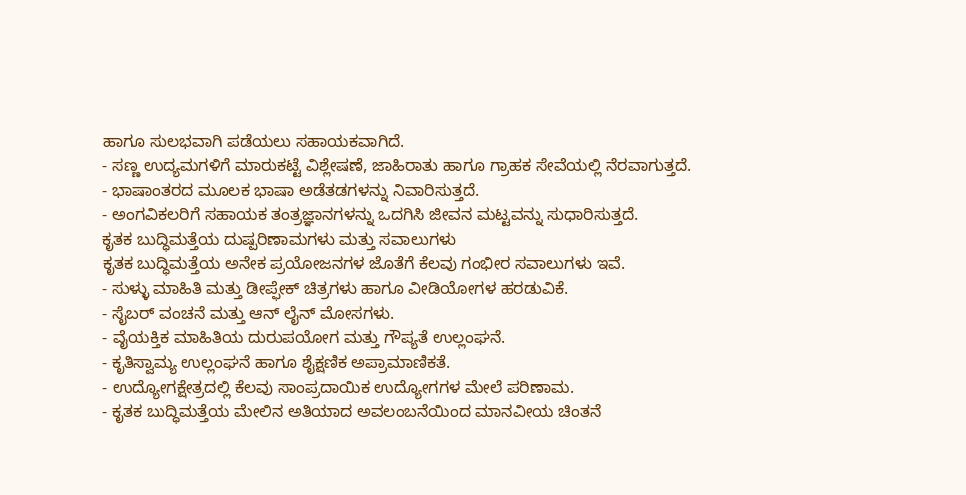ಹಾಗೂ ಸುಲಭವಾಗಿ ಪಡೆಯಲು ಸಹಾಯಕವಾಗಿದೆ.
- ಸಣ್ಣ ಉದ್ಯಮಗಳಿಗೆ ಮಾರುಕಟ್ಟೆ ವಿಶ್ಲೇಷಣೆ, ಜಾಹಿರಾತು ಹಾಗೂ ಗ್ರಾಹಕ ಸೇವೆಯಲ್ಲಿ ನೆರವಾಗುತ್ತದೆ.
- ಭಾಷಾಂತರದ ಮೂಲಕ ಭಾಷಾ ಅಡೆತಡಗಳನ್ನು ನಿವಾರಿಸುತ್ತದೆ.
- ಅಂಗವಿಕಲರಿಗೆ ಸಹಾಯಕ ತಂತ್ರಜ್ಞಾನಗಳನ್ನು ಒದಗಿಸಿ ಜೀವನ ಮಟ್ಟವನ್ನು ಸುಧಾರಿಸುತ್ತದೆ.
ಕೃತಕ ಬುದ್ಧಿಮತ್ತೆಯ ದುಷ್ಪರಿಣಾಮಗಳು ಮತ್ತು ಸವಾಲುಗಳು
ಕೃತಕ ಬುದ್ಧಿಮತ್ತೆಯ ಅನೇಕ ಪ್ರಯೋಜನಗಳ ಜೊತೆಗೆ ಕೆಲವು ಗಂಭೀರ ಸವಾಲುಗಳು ಇವೆ.
- ಸುಳ್ಳು ಮಾಹಿತಿ ಮತ್ತು ಡೀಪ್ಫೇಕ್ ಚಿತ್ರಗಳು ಹಾಗೂ ವೀಡಿಯೋಗಳ ಹರಡುವಿಕೆ.
- ಸೈಬರ್ ವಂಚನೆ ಮತ್ತು ಆನ್ ಲೈನ್ ಮೋಸಗಳು.
- ವೈಯಕ್ತಿಕ ಮಾಹಿತಿಯ ದುರುಪಯೋಗ ಮತ್ತು ಗೌಪ್ಯತೆ ಉಲ್ಲಂಘನೆ.
- ಕೃತಿಸ್ವಾಮ್ಯ ಉಲ್ಲಂಘನೆ ಹಾಗೂ ಶೈಕ್ಷಣಿಕ ಅಪ್ರಾಮಾಣಿಕತೆ.
- ಉದ್ಯೋಗಕ್ಷೇತ್ರದಲ್ಲಿ ಕೆಲವು ಸಾಂಪ್ರದಾಯಿಕ ಉದ್ಯೋಗಗಳ ಮೇಲೆ ಪರಿಣಾಮ.
- ಕೃತಕ ಬುದ್ಧಿಮತ್ತೆಯ ಮೇಲಿನ ಅತಿಯಾದ ಅವಲಂಬನೆಯಿಂದ ಮಾನವೀಯ ಚಿಂತನೆ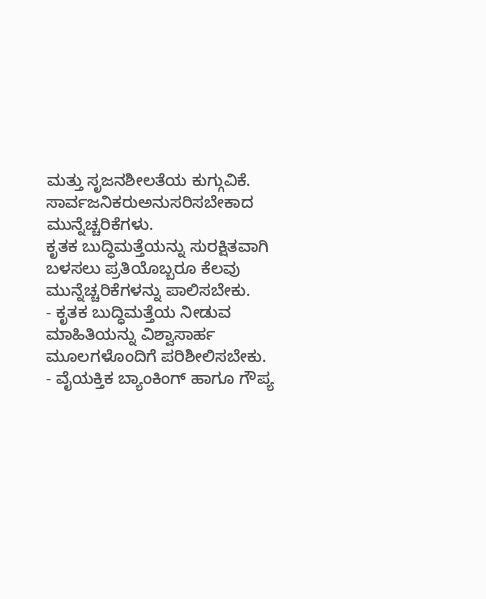ಮತ್ತು ಸೃಜನಶೀಲತೆಯ ಕುಗ್ಗುವಿಕೆ.
ಸಾರ್ವಜನಿಕರುಅನುಸರಿಸಬೇಕಾದ ಮುನ್ನೆಚ್ಚರಿಕೆಗಳು.
ಕೃತಕ ಬುದ್ಧಿಮತ್ತೆಯನ್ನು ಸುರಕ್ಷಿತವಾಗಿ ಬಳಸಲು ಪ್ರತಿಯೊಬ್ಬರೂ ಕೆಲವು ಮುನ್ನೆಚ್ಚರಿಕೆಗಳನ್ನು ಪಾಲಿಸಬೇಕು.
- ಕೃತಕ ಬುದ್ಧಿಮತ್ತೆಯ ನೀಡುವ ಮಾಹಿತಿಯನ್ನು ವಿಶ್ವಾಸಾರ್ಹ ಮೂಲಗಳೊಂದಿಗೆ ಪರಿಶೀಲಿಸಬೇಕು.
- ವೈಯಕ್ತಿಕ ಬ್ಯಾಂಕಿಂಗ್ ಹಾಗೂ ಗೌಪ್ಯ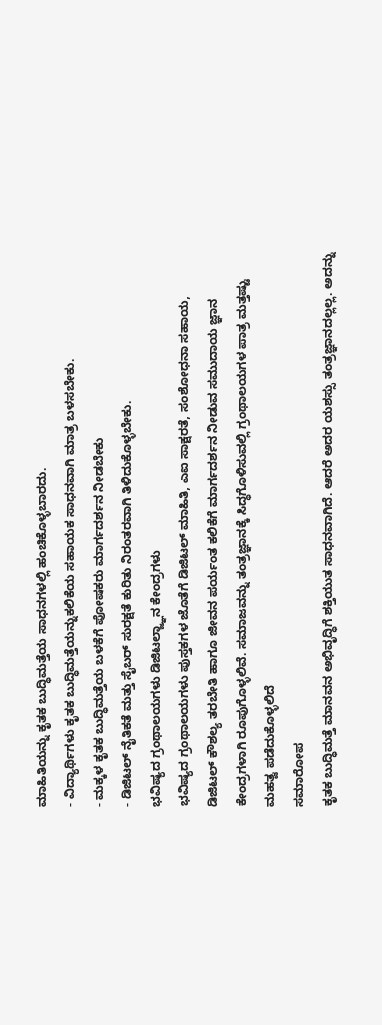ಮಾಹಿತಿಯನ್ನು ಕೃತಕ ಬುದ್ಧಿಮತ್ತೆಯ ಸಾಧನಗಳಲ್ಲಿ ಹಂಚಿಕೊಳ್ಳಬಾರದು.
- ವಿದ್ಯಾರ್ಥಿಗಳು ಕೃತಕ ಬುದ್ಧಿಮತ್ತೆಯನ್ನುಕಲಿಕೆಯ ಸಹಾಯಕ ಸಾಧನವಾಗಿ ಮಾತ್ರ ಬಳಸಬೇಕು.
- ಮಕ್ಕಳ ಕೃತಕ ಬುದ್ಧಿಮತ್ತೆಯ ಬಳಕೆಗೆ ಪೋಷಕರು ಮಾರ್ಗದರ್ಶನ ನೀಡಬೇಕು
- ಡಿಜಿಟಲ್ ನೈತಿಕತೆ ಮತ್ತು ಸೈಬರ್ ಸುರಕ್ಷತೆ ಕುರಿತು ನಿರಂತರವಾಗಿ ತಿಳಿದುಕೊಳ್ಳಬೇಕು.
ಭವಿಷ್ಯದ ಗ್ರಂಥಾಲಯಗಳು ಡಿಜಿಟಲ್ಜ್ಞಾನ ಕೇಂದ್ರಗಳು
ಭವಿಷ್ಯದ ಗ್ರಂಥಾಲಯಗಳು ಪುಸ್ತಕಗಳ ಜೊತೆಗೆ ಡಿಜಿಟಲ್ ಮಾಹಿತಿ, ಎಐ ಸಾಕ್ಷರತೆ, ಸಂಶೋಧನಾ ಸಹಾಯ, ಡಿಜಿಟಲ್ ಕೌಶಲ್ಯ ತರಬೇತಿ ಹಾಗೂ ಜೀವನ ಪರ್ಯಂತ ಕಲಿಕೆಗೆ ಮಾರ್ಗದರ್ಶನ ನೀಡುವ ಸಮುದಾಯ ಜ್ಞಾನ ಕೇಂದ್ರಗಳಾಗಿ ರೂಪುಗೊಳ್ಳಲಿವೆ. ಸಮಾಜವನ್ನು ತಂತ್ರಜ್ಞಾನಕ್ಕೆ ಸಿದ್ಧಗೊಳಿಸುವಲ್ಲಿ ಗ್ರಂಥಾಲಯಗಳ ಪಾತ್ರ ಮತ್ತಷ್ಟು ಮಹತ್ವ ಪಡೆದುಕೊಳ್ಳಲಿದೆ
ಸಮಾರೋಪ
ಕೃತಕ ಬುದ್ಧಿಮತ್ತೆ ಮಾನವನ ಅಭಿವೃದ್ಧಿಗೆ ಶಕ್ತಿಯುತ ಸಾಧನವಾಗಿದೆ. ಆದರೆ ಅದರ ಯಶಸ್ಸು ತಂತ್ರಜ್ಞಾನದಲ್ಲಲ್ಲ. ಅದನ್ನು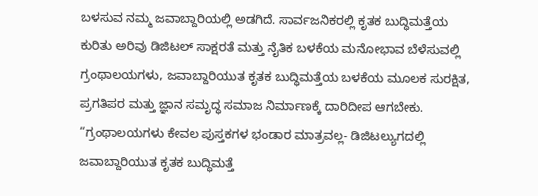ಬಳಸುವ ನಮ್ಮ ಜವಾಬ್ದಾರಿಯಲ್ಲಿ ಅಡಗಿದೆ. ಸಾರ್ವಜನಿಕರಲ್ಲಿ ಕೃತಕ ಬುದ್ಧಿಮತ್ತೆಯ ಕುರಿತು ಅರಿವು ಡಿಜಿಟಲ್ ಸಾಕ್ಷರತೆ ಮತ್ತು ನೈತಿಕ ಬಳಕೆಯ ಮನೋಭಾವ ಬೆಳೆಸುವಲ್ಲಿ ಗ್ರಂಥಾಲಯಗಳು, ಜವಾಬ್ದಾರಿಯುತ ಕೃತಕ ಬುದ್ಧಿಮತ್ತೆಯ ಬಳಕೆಯ ಮೂಲಕ ಸುರಕ್ಷಿತ, ಪ್ರಗತಿಪರ ಮತ್ತು ಜ್ಞಾನ ಸಮೃದ್ಧ ಸಮಾಜ ನಿರ್ಮಾಣಕ್ಕೆ ದಾರಿದೀಪ ಆಗಬೇಕು.
“ಗ್ರಂಥಾಲಯಗಳು ಕೇವಲ ಪುಸ್ತಕಗಳ ಭಂಡಾರ ಮಾತ್ರವಲ್ಲ- ಡಿಜಿಟಲ್ಯುಗದಲ್ಲಿ ಜವಾಬ್ದಾರಿಯುತ ಕೃತಕ ಬುದ್ಧಿಮತ್ತೆ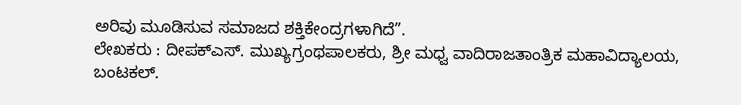ಅರಿವು ಮೂಡಿಸುವ ಸಮಾಜದ ಶಕ್ತಿಕೇಂದ್ರಗಳಾಗಿದೆ”.
ಲೇಖಕರು : ದೀಪಕ್ಎಸ್. ಮುಖ್ಯಗ್ರಂಥಪಾಲಕರು, ಶ್ರೀ ಮಧ್ವ ವಾದಿರಾಜತಾಂತ್ರಿಕ ಮಹಾವಿದ್ಯಾಲಯ, ಬಂಟಕಲ್.